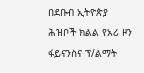በደቡብ ኢትዮጵያ ሕዝቦች ክልል የአሪ ዞን ፋይናንስና ፕ/ልማት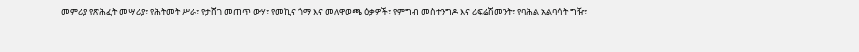መምሪያ የጽሕፈት መሣሪያ፣ የሕትመት ሥራ፣ የታሸገ መጠጥ ውሃ፣ የመኪና ጎማ እና መለዋወጫ ዕቃዎች፣ የምግብ መስተንግዶ እና ሪፍሬሽመንት፣ የባሕል አልባሳት ግዥ፣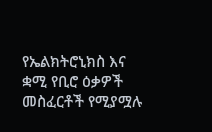የኤልክትሮኒክስ እና ቋሚ የቢሮ ዕቃዎች መስፈርቶች የሚያሟሉ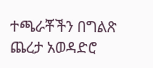ተጫራቾችን በግልጽ ጨረታ አወዳድሮ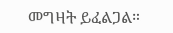መግዛት ይፈልጋል።